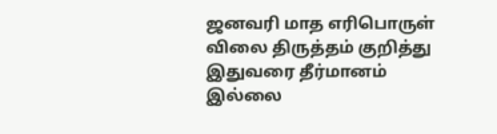ஜனவரி மாத எரிபொருள் விலை திருத்தம் குறித்து இதுவரை தீர்மானம் இல்லை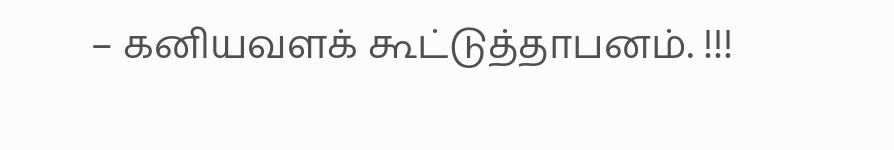– கனியவளக் கூட்டுத்தாபனம். !!!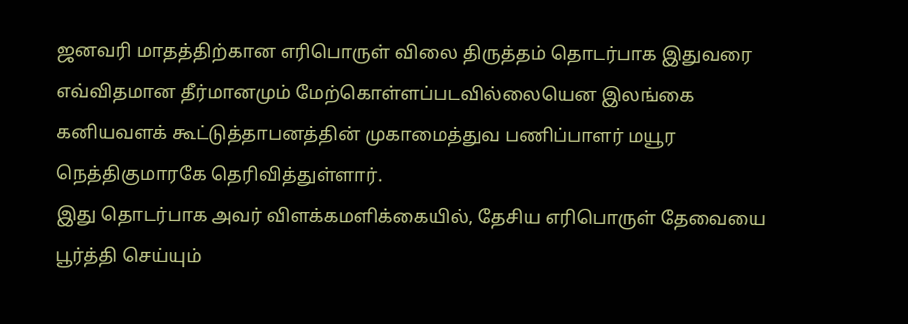ஜனவரி மாதத்திற்கான எரிபொருள் விலை திருத்தம் தொடர்பாக இதுவரை எவ்விதமான தீர்மானமும் மேற்கொள்ளப்படவில்லையென இலங்கை கனியவளக் கூட்டுத்தாபனத்தின் முகாமைத்துவ பணிப்பாளர் மயூர நெத்திகுமாரகே தெரிவித்துள்ளார்.
இது தொடர்பாக அவர் விளக்கமளிக்கையில், தேசிய எரிபொருள் தேவையை பூர்த்தி செய்யும்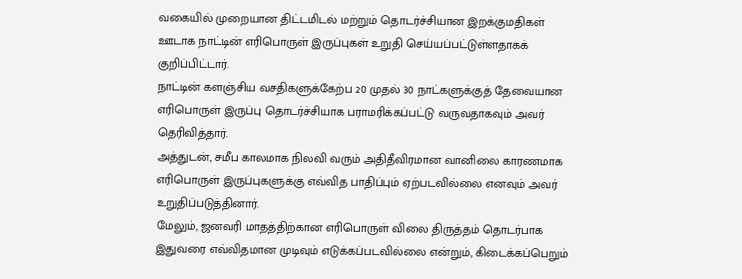வகையில் முறையான திட்டமிடல் மற்றும் தொடர்ச்சியான இறக்குமதிகள் ஊடாக நாட்டின் எரிபொருள் இருப்புகள் உறுதி செய்யப்பட்டுள்ளதாகக் குறிப்பிட்டார்.
நாட்டின் களஞ்சிய வசதிகளுக்கேற்ப 20 முதல் 30 நாட்களுக்குத் தேவையான எரிபொருள் இருப்பு தொடர்ச்சியாக பராமரிக்கப்பட்டு வருவதாகவும் அவர் தெரிவித்தார்.
அத்துடன், சமீப காலமாக நிலவி வரும் அதிதீவிரமான வானிலை காரணமாக எரிபொருள் இருப்புகளுக்கு எவ்வித பாதிப்பும் ஏற்படவில்லை எனவும் அவர் உறுதிப்படுத்தினார்.
மேலும், ஜனவரி மாதத்திற்கான எரிபொருள் விலை திருத்தம் தொடர்பாக இதுவரை எவ்விதமான முடிவும் எடுக்கப்படவில்லை என்றும், கிடைக்கப்பெறும்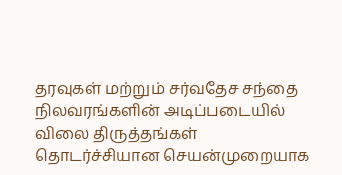தரவுகள் மற்றும் சர்வதேச சந்தை நிலவரங்களின் அடிப்படையில் விலை திருத்தங்கள் தொடர்ச்சியான செயன்முறையாக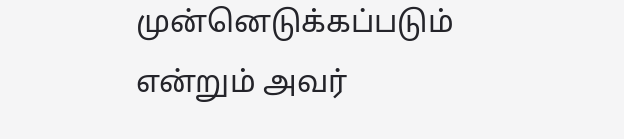முன்னெடுக்கப்படும் என்றும் அவர்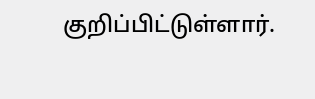குறிப்பிட்டுள்ளார்.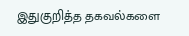இதுகுறித்த தகவல்களை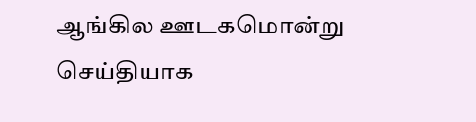ஆங்கில ஊடகமொன்று செய்தியாக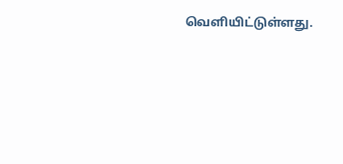வெளியிட்டுள்ளது.